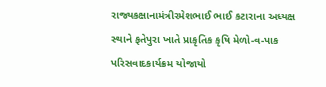રાજ્યકક્ષાનામંત્રીરમેશભાઈ ભાઈ કટારાના અધ્યક્ષ સ્થાને ફતેપુરા ખાતે પ્રાકૃતિક કૃષિ મેળો-વ-પાક પરિસવાદકાર્યક્રમ યોજાયો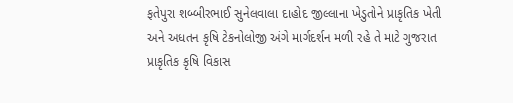ફતેપુરા શબ્બીરભાઈ સુનેલવાલા દાહોદ જીલ્લાના ખેડુતોને પ્રાકૃતિક ખેતી અને અધતન કૃષિ ટેકનોલોજી અંગે માર્ગદર્શન મળી રહે તે માટે ગુજરાત પ્રાકૃતિક કૃષિ વિકાસ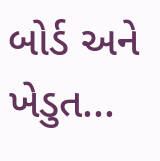બોર્ડ અને ખેડુત...